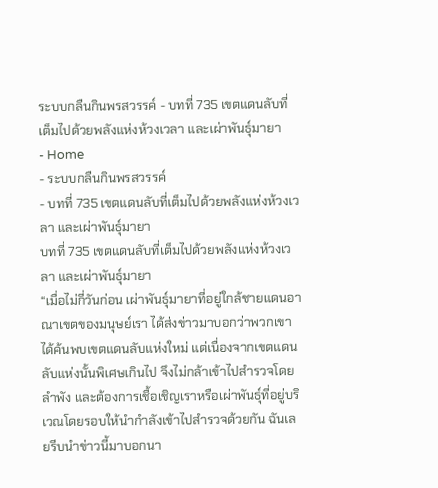ระบบกลืนกินพรสวรรค์ - บทที่ 735 เขตแดนลับที่เต็มไปด้วยพลังแห่งห้วงเวลา และเผ่าพันธุ์มายา
- Home
- ระบบกลืนกินพรสวรรค์
- บทที่ 735 เขตแดนลับที่เต็มไปด้วยพลังแห่งห้วงเวลา และเผ่าพันธุ์มายา
บทที่ 735 เขตแดนลับที่เต็มไปด้วยพลังแห่งห้วงเวลา และเผ่าพันธุ์มายา
“เมื่อไม่กี่วันก่อน เผ่าพันธุ์มายาที่อยู่ใกล้ชายแดนอาณาเขตของมนุษย์เรา ได้ส่งข่าวมาบอกว่าพวกเขาได้ค้นพบเขตแดนลับแห่งใหม่ แต่เนื่องจากเขตแดนลับแห่งนั้นพิเศษเกินไป จึงไม่กล้าเข้าไปสำรวจโดยลำพัง และต้องการเชื้อเชิญเราหรือเผ่าพันธุ์ที่อยู่บริเวณโดยรอบให้นำกำลังเข้าไปสำรวจด้วยกัน ฉันเลยรีบนำข่าวนี้มาบอกนา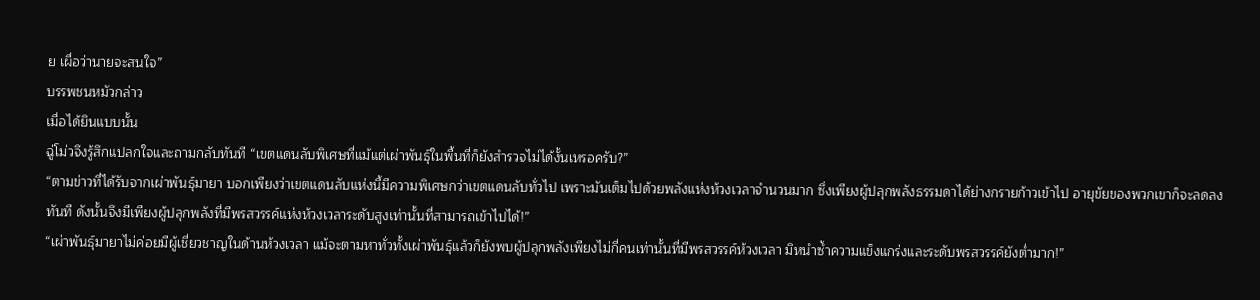ย เผื่อว่านายจะสนใจ”
บรรพชนหมัวกล่าว
เมื่อได้ยินแบบนั้น
ฉู่โม่วจึงรู้สึกแปลกใจและถามกลับทันที “เขตแดนลับพิเศษที่แม้แต่เผ่าพันธุ์ในพื้นที่ก็ยังสำรวจไม่ได้งั้นเหรอครับ?”
“ตามข่าวที่ได้รับจากเผ่าพันธุ์มายา บอกเพียงว่าเขตแดนลับแห่งนี้มีความพิเศษกว่าเขตแดนลับทั่วไป เพราะมันเต็มไปด้วยพลังแห่งห้วงเวลาจำนวนมาก ซึ่งเพียงผู้ปลุกพลังธรรมดาได้ย่างกรายก้าวเข้าไป อายุขัยของพวกเขาก็จะลดลงทันที ดังนั้นจึงมีเพียงผู้ปลุกพลังที่มีพรสวรรค์แห่งห้วงเวลาระดับสูงเท่านั้นที่สามารถเข้าไปได้!”
“เผ่าพันธุ์มายาไม่ค่อยมีผู้เชี่ยวชาญในด้านห้วงเวลา แม้จะตามหาทั่วทั้งเผ่าพันธุ์แล้วก็ยังพบผู้ปลุกพลังเพียงไม่กี่คนเท่านั้นที่มีพรสวรรค์ห้วงเวลา มิหนำซ้ำความแข็งแกร่งและระดับพรสวรรค์ยังต่ำมาก!”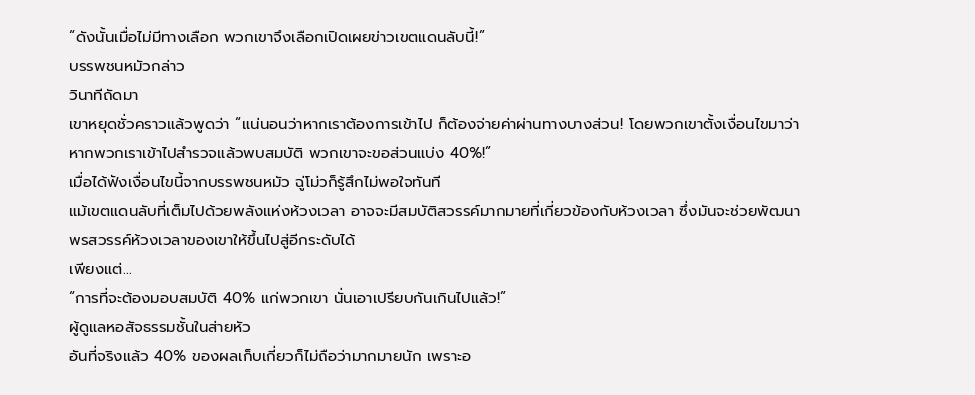“ดังนั้นเมื่อไม่มีทางเลือก พวกเขาจึงเลือกเปิดเผยข่าวเขตแดนลับนี้!”
บรรพชนหมัวกล่าว
วินาทีถัดมา
เขาหยุดชั่วคราวแล้วพูดว่า “แน่นอนว่าหากเราต้องการเข้าไป ก็ต้องจ่ายค่าผ่านทางบางส่วน! โดยพวกเขาตั้งเงื่อนไขมาว่าหากพวกเราเข้าไปสำรวจแล้วพบสมบัติ พวกเขาจะขอส่วนแบ่ง 40%!”
เมื่อได้ฟังเงื่อนไขนี้จากบรรพชนหมัว ฉู่โม่วก็รู้สึกไม่พอใจทันที
แม้เขตแดนลับที่เต็มไปด้วยพลังแห่งห้วงเวลา อาจจะมีสมบัติสวรรค์มากมายที่เกี่ยวข้องกับห้วงเวลา ซึ่งมันจะช่วยพัฒนาพรสวรรค์ห้วงเวลาของเขาให้ขึ้นไปสู่อีกระดับได้
เพียงแต่…
“การที่จะต้องมอบสมบัติ 40% แก่พวกเขา นั่นเอาเปรียบกันเกินไปแล้ว!”
ผู้ดูแลหอสัจธรรมชั้นในส่ายหัว
อันที่จริงแล้ว 40% ของผลเก็บเกี่ยวก็ไม่ถือว่ามากมายนัก เพราะอ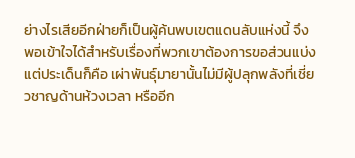ย่างไรเสียอีกฝ่ายก็เป็นผู้ค้นพบเขตแดนลับแห่งนี้ จึงพอเข้าใจได้สำหรับเรื่องที่พวกเขาต้องการขอส่วนแบ่ง
แต่ประเด็นก็คือ เผ่าพันธุ์มายานั้นไม่มีผู้ปลุกพลังที่เชี่ยวชาญด้านห้วงเวลา หรืออีก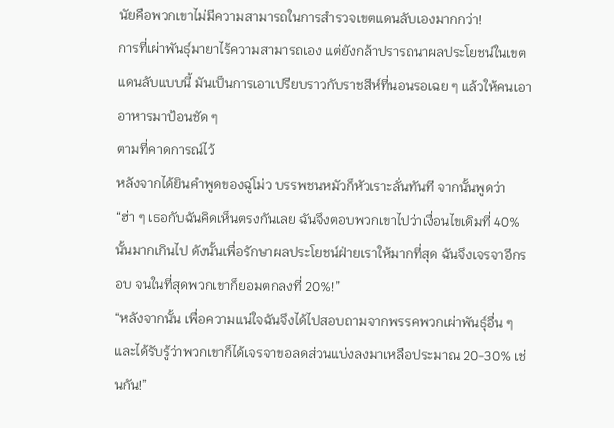นัยคือพวกเขาไม่มีความสามารถในการสำรวจเขตแดนลับเองมากกว่า!
การที่เผ่าพันธุ์มายาไร้ความสามารถเอง แต่ยังกล้าปรารถนาผลประโยชน์ในเขตแดนลับแบบนี้ มันเป็นการเอาเปรียบราวกับราชสีห์ที่นอนรอเฉย ๆ แล้วให้คนเอาอาหารมาป้อนชัด ๆ
ตามที่คาดการณ์ไว้
หลังจากได้ยินคำพูดของฉู่โม่ว บรรพชนหมัวก็หัวเราะลั่นทันที จากนั้นพูดว่า “ฮ่า ๆ เธอกับฉันคิดเห็นตรงกันเลย ฉันจึงตอบพวกเขาไปว่าเงื่อนไขเดิมที่ 40% นั้นมากเกินไป ดังนั้นเพื่อรักษาผลประโยชน์ฝ่ายเราให้มากที่สุด ฉันจึงเจรจาอีกรอบ จนในที่สุดพวกเขาก็ยอมตกลงที่ 20%!”
“หลังจากนั้น เพื่อความแน่ใจฉันจึงได้ไปสอบถามจากพรรคพวกเผ่าพันธุ์อื่น ๆ และได้รับรู้ว่าพวกเขาก็ได้เจรจาขอลดส่วนแบ่งลงมาเหลือประมาณ 20-30% เช่นกัน!”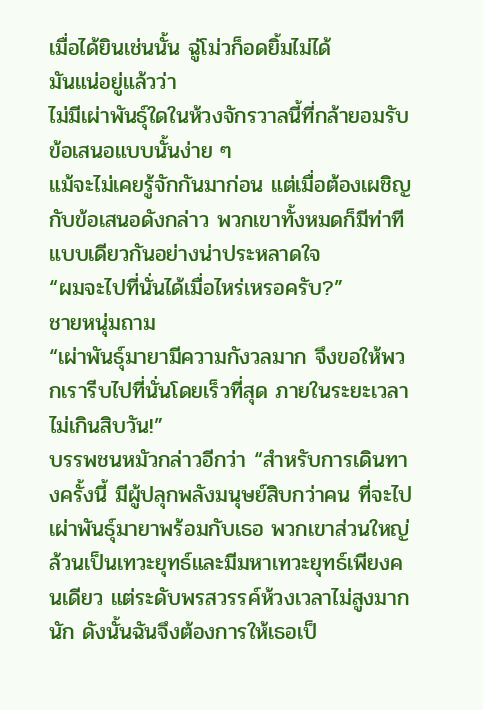เมื่อได้ยินเช่นนั้น ฉู่โม่วก็อดยิ้มไม่ได้
มันแน่อยู่แล้วว่า
ไม่มีเผ่าพันธุ์ใดในห้วงจักรวาลนี้ที่กล้ายอมรับข้อเสนอแบบนั้นง่าย ๆ
แม้จะไม่เคยรู้จักกันมาก่อน แต่เมื่อต้องเผชิญกับข้อเสนอดังกล่าว พวกเขาทั้งหมดก็มีท่าทีแบบเดียวกันอย่างน่าประหลาดใจ
“ผมจะไปที่นั่นได้เมื่อไหร่เหรอครับ?”
ชายหนุ่มถาม
“เผ่าพันธุ์มายามีความกังวลมาก จึงขอให้พวกเรารีบไปที่นั่นโดยเร็วที่สุด ภายในระยะเวลาไม่เกินสิบวัน!”
บรรพชนหมัวกล่าวอีกว่า “สำหรับการเดินทางครั้งนี้ มีผู้ปลุกพลังมนุษย์สิบกว่าคน ที่จะไปเผ่าพันธุ์มายาพร้อมกับเธอ พวกเขาส่วนใหญ่ล้วนเป็นเทวะยุทธ์และมีมหาเทวะยุทธ์เพียงคนเดียว แต่ระดับพรสวรรค์ห้วงเวลาไม่สูงมากนัก ดังนั้นฉันจึงต้องการให้เธอเป็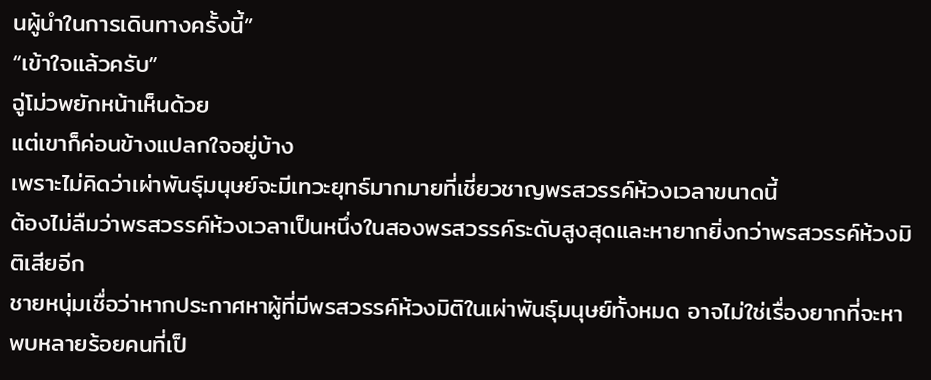นผู้นำในการเดินทางครั้งนี้”
“เข้าใจแล้วครับ”
ฉู่โม่วพยักหน้าเห็นด้วย
แต่เขาก็ค่อนข้างแปลกใจอยู่บ้าง
เพราะไม่คิดว่าเผ่าพันธุ์มนุษย์จะมีเทวะยุทธ์มากมายที่เชี่ยวชาญพรสวรรค์ห้วงเวลาขนาดนี้
ต้องไม่ลืมว่าพรสวรรค์ห้วงเวลาเป็นหนึ่งในสองพรสวรรค์ระดับสูงสุดและหายากยิ่งกว่าพรสวรรค์ห้วงมิติเสียอีก
ชายหนุ่มเชื่อว่าหากประกาศหาผู้ที่มีพรสวรรค์ห้วงมิติในเผ่าพันธุ์มนุษย์ทั้งหมด อาจไม่ใช่เรื่องยากที่จะหาพบหลายร้อยคนที่เป็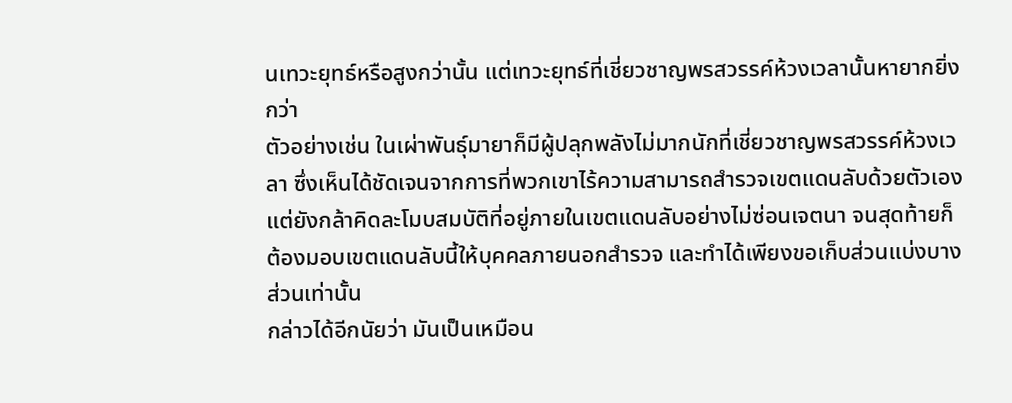นเทวะยุทธ์หรือสูงกว่านั้น แต่เทวะยุทธ์ที่เชี่ยวชาญพรสวรรค์ห้วงเวลานั้นหายากยิ่งกว่า
ตัวอย่างเช่น ในเผ่าพันธุ์มายาก็มีผู้ปลุกพลังไม่มากนักที่เชี่ยวชาญพรสวรรค์ห้วงเวลา ซึ่งเห็นได้ชัดเจนจากการที่พวกเขาไร้ความสามารถสำรวจเขตแดนลับด้วยตัวเอง
แต่ยังกล้าคิดละโมบสมบัติที่อยู่ภายในเขตแดนลับอย่างไม่ซ่อนเจตนา จนสุดท้ายก็ต้องมอบเขตแดนลับนี้ให้บุคคลภายนอกสำรวจ และทำได้เพียงขอเก็บส่วนแบ่งบางส่วนเท่านั้น
กล่าวได้อีกนัยว่า มันเป็นเหมือน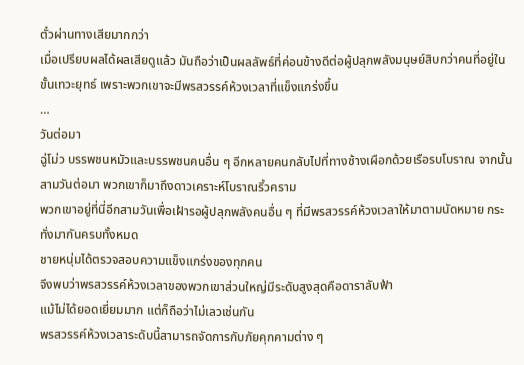ตั๋วผ่านทางเสียมากกว่า
เมื่อเปรียบผลได้ผลเสียดูแล้ว มันถือว่าเป็นผลลัพธ์ที่ค่อนข้างดีต่อผู้ปลุกพลังมนุษย์สิบกว่าคนที่อยู่ในขั้นเทวะยุทธ์ เพราะพวกเขาจะมีพรสวรรค์ห้วงเวลาที่แข็งแกร่งขึ้น
…
วันต่อมา
ฉู่โม่ว บรรพชนหมัวและบรรพชนคนอื่น ๆ อีกหลายคนกลับไปที่ทางช้างเผือกด้วยเรือรบโบราณ จากนั้นสามวันต่อมา พวกเขาก็มาถึงดาวเคราะห์โบราณริ้วคราม
พวกเขาอยู่ที่นี่อีกสามวันเพื่อเฝ้ารอผู้ปลุกพลังคนอื่น ๆ ที่มีพรสวรรค์ห้วงเวลาให้มาตามนัดหมาย กระทั่งมากันครบทั้งหมด
ชายหนุ่มได้ตรวจสอบความแข็งแกร่งของทุกคน
จึงพบว่าพรสวรรค์ห้วงเวลาของพวกเขาส่วนใหญ่มีระดับสูงสุดคือดาราลับฟ้า
แม้ไม่ได้ยอดเยี่ยมมาก แต่ก็ถือว่าไม่เลวเช่นกัน
พรสวรรค์ห้วงเวลาระดับนี้สามารถจัดการกับภัยคุกคามต่าง ๆ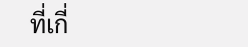ที่เกี่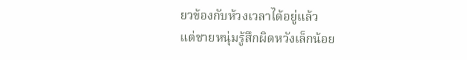ยวข้องกับห้วงเวลาได้อยู่แล้ว
แต่ชายหนุ่มรู้สึกผิดหวังเล็กน้อย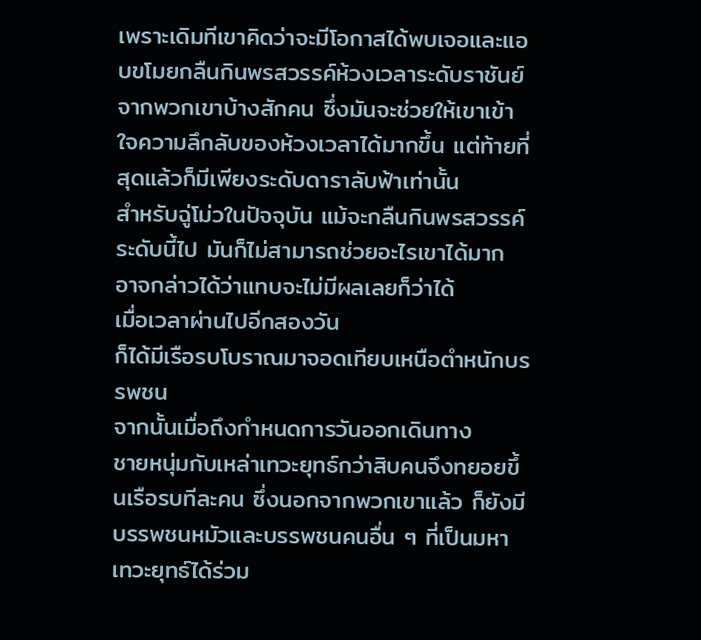เพราะเดิมทีเขาคิดว่าจะมีโอกาสได้พบเจอและแอบขโมยกลืนกินพรสวรรค์ห้วงเวลาระดับราชันย์จากพวกเขาบ้างสักคน ซึ่งมันจะช่วยให้เขาเข้าใจความลึกลับของห้วงเวลาได้มากขึ้น แต่ท้ายที่สุดแล้วก็มีเพียงระดับดาราลับฟ้าเท่านั้น
สำหรับฉู่โม่วในปัจจุบัน แม้จะกลืนกินพรสวรรค์ระดับนี้ไป มันก็ไม่สามารถช่วยอะไรเขาได้มาก อาจกล่าวได้ว่าแทบจะไม่มีผลเลยก็ว่าได้
เมื่อเวลาผ่านไปอีกสองวัน
ก็ได้มีเรือรบโบราณมาจอดเทียบเหนือตำหนักบรรพชน
จากนั้นเมื่อถึงกำหนดการวันออกเดินทาง
ชายหนุ่มกับเหล่าเทวะยุทธ์กว่าสิบคนจึงทยอยขึ้นเรือรบทีละคน ซึ่งนอกจากพวกเขาแล้ว ก็ยังมีบรรพชนหมัวและบรรพชนคนอื่น ๆ ที่เป็นมหาเทวะยุทธ์ได้ร่วม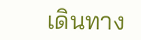เดินทาง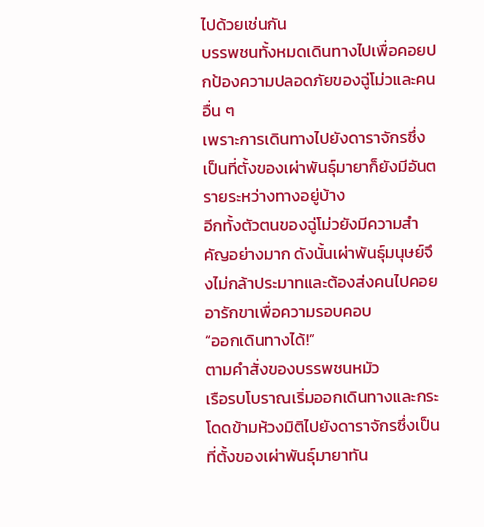ไปด้วยเช่นกัน
บรรพชนทั้งหมดเดินทางไปเพื่อคอยปกป้องความปลอดภัยของฉู่โม่วและคนอื่น ๆ
เพราะการเดินทางไปยังดาราจักรซึ่งเป็นที่ตั้งของเผ่าพันธุ์มายาก็ยังมีอันตรายระหว่างทางอยู่บ้าง
อีกทั้งตัวตนของฉู่โม่วยังมีความสำคัญอย่างมาก ดังนั้นเผ่าพันธุ์มนุษย์จึงไม่กล้าประมาทและต้องส่งคนไปคอยอารักขาเพื่อความรอบคอบ
“ออกเดินทางได้!”
ตามคำสั่งของบรรพชนหมัว
เรือรบโบราณเริ่มออกเดินทางและกระโดดข้ามห้วงมิติไปยังดาราจักรซึ่งเป็นที่ตั้งของเผ่าพันธุ์มายาทัน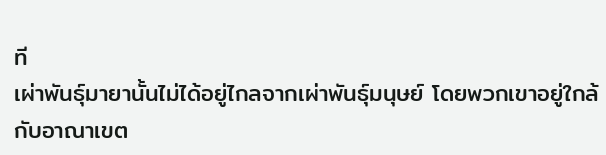ที
เผ่าพันธุ์มายานั้นไม่ได้อยู่ไกลจากเผ่าพันธุ์มนุษย์ โดยพวกเขาอยู่ใกล้กับอาณาเขต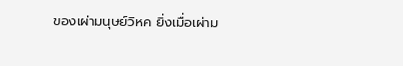ของเผ่ามนุษย์วิหค ยิ่งเมื่อเผ่าม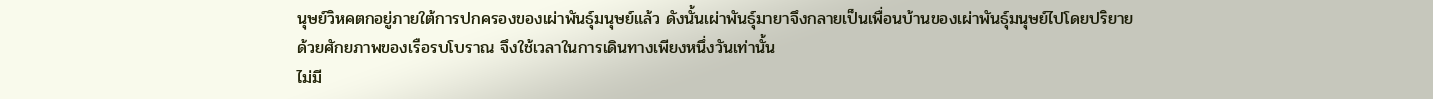นุษย์วิหคตกอยู่ภายใต้การปกครองของเผ่าพันธุ์มนุษย์แล้ว ดังนั้นเผ่าพันธุ์มายาจึงกลายเป็นเพื่อนบ้านของเผ่าพันธุ์มนุษย์ไปโดยปริยาย
ด้วยศักยภาพของเรือรบโบราณ จึงใช้เวลาในการเดินทางเพียงหนึ่งวันเท่านั้น
ไม่มี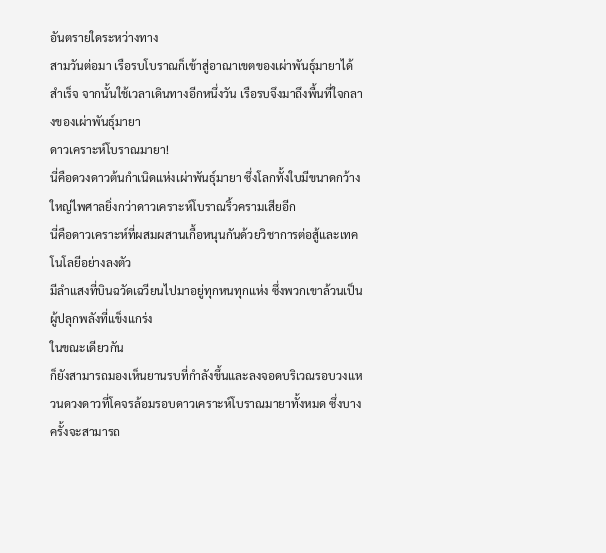อันตรายใดระหว่างทาง
สามวันต่อมา เรือรบโบราณก็เข้าสู่อาณาเขตของเผ่าพันธุ์มายาได้สำเร็จ จากนั้นใช้เวลาเดินทางอีกหนึ่งวัน เรือรบจึงมาถึงพื้นที่ใจกลางของเผ่าพันธุ์มายา
ดาวเคราะห์โบราณมายา!
นี่คือดวงดาวต้นกำเนิดแห่งเผ่าพันธุ์มายา ซึ่งโลกทั้งใบมีขนาดกว้างใหญ่ไพศาลยิ่งกว่าดาวเคราะห์โบราณริ้วครามเสียอีก
นี่คือดาวเคราะห์ที่ผสมผสานเกื้อหนุนกันด้วยวิชาการต่อสู้และเทคโนโลยีอย่างลงตัว
มีลำแสงที่บินฉวัดเฉวียนไปมาอยู่ทุกหนทุกแห่ง ซึ่งพวกเขาล้วนเป็นผู้ปลุกพลังที่แข็งแกร่ง
ในขณะเดียวกัน
ก็ยังสามารถมองเห็นยานรบที่กำลังขึ้นและลงจอดบริเวณรอบวงแหวนดวงดาวที่โคจรล้อมรอบดาวเคราะห์โบราณมายาทั้งหมด ซึ่งบางครั้งจะสามารถ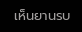เห็นยานรบ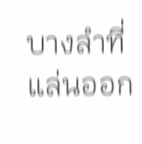บางลำที่แล่นออก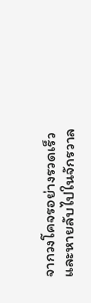จากวงโคจรอย่างรวดเร็วและหายลับไปในจักรวาล